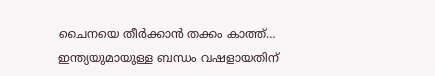ചൈനയെ തീര്‍ക്കാന്‍ തക്കം കാത്ത്… ഇന്ത്യയുമായുള്ള ബന്ധം വഷളായതിന്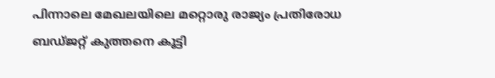പിന്നാലെ മേഖലയിലെ മറ്റൊരു രാജ്യം പ്രതിരോധ ബഡ്‌ജറ്റ് കുത്തനെ കൂട്ടി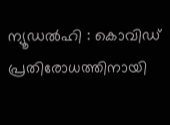ന്യൂഡല്‍ഹി : കൊവിഡ് പ്രതിരോധത്തിനായി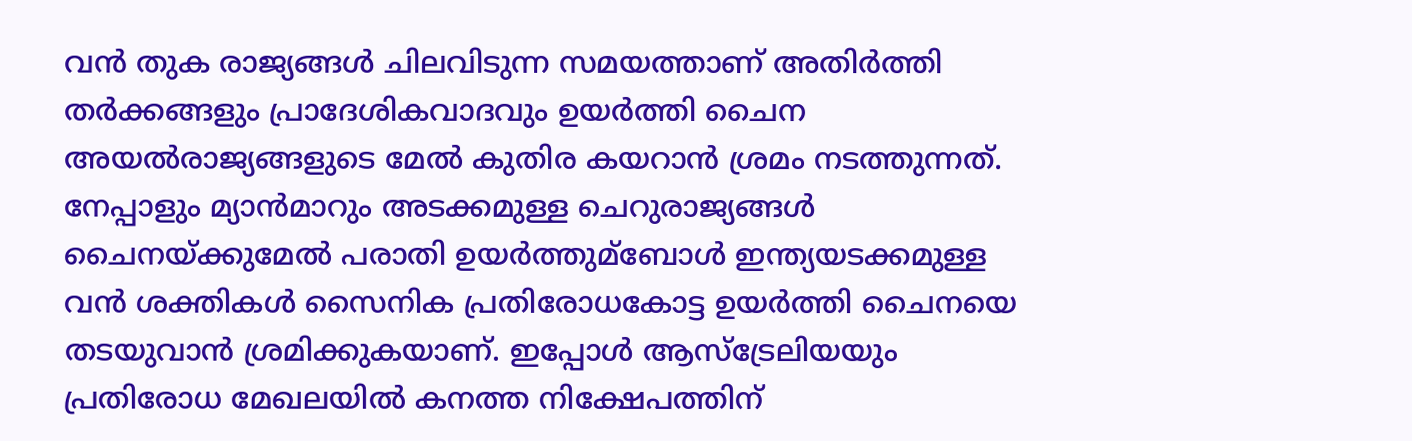വന്‍ തുക രാജ്യങ്ങള്‍ ചിലവിടുന്ന സമയത്താണ് അതിര്‍ത്തി തര്‍ക്കങ്ങളും പ്രാദേശികവാദവും ഉയര്‍ത്തി ചൈന അയല്‍രാജ്യങ്ങളുടെ മേല്‍ കുതിര കയറാന്‍ ശ്രമം നടത്തുന്നത്. നേപ്പാളും മ്യാന്‍മാറും അടക്കമുള്ള ചെറുരാജ്യങ്ങള്‍ ചൈനയ്ക്കുമേല്‍ പരാതി ഉയര്‍ത്തുമ്ബോള്‍ ഇന്ത്യയടക്കമുള്ള വന്‍ ശക്തികള്‍ സൈനിക പ്രതിരോധകോട്ട ഉയര്‍ത്തി ചൈനയെ തടയുവാന്‍ ശ്രമിക്കുകയാണ്. ഇപ്പോള്‍ ആസ്‌ട്രേലിയയും പ്രതിരോധ മേഖലയില്‍ കനത്ത നിക്ഷേപത്തിന്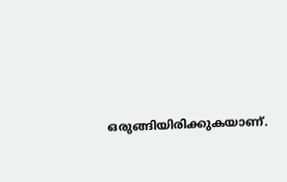ഒരുങ്ങിയിരിക്കുകയാണ്.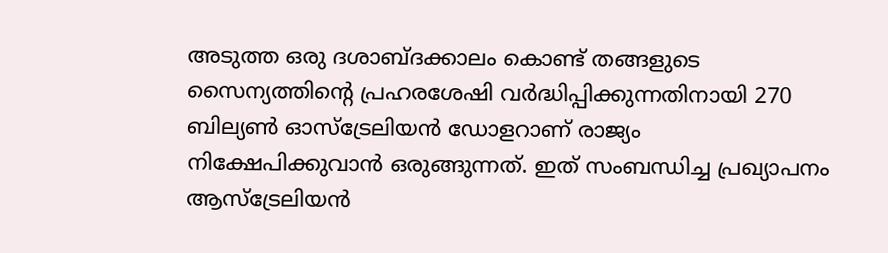അടുത്ത ഒരു ദശാബ്ദക്കാലം കൊണ്ട് തങ്ങളുടെ സൈന്യത്തിന്റെ പ്രഹരശേഷി വര്‍ദ്ധിപ്പിക്കുന്നതിനായി 270 ബില്യണ്‍ ഓസ്‌ട്രേലിയന്‍ ഡോളറാണ് രാജ്യം നിക്ഷേപിക്കുവാന്‍ ഒരുങ്ങുന്നത്. ഇത് സംബന്ധിച്ച പ്രഖ്യാപനം ആസ്‌ട്രേലിയന്‍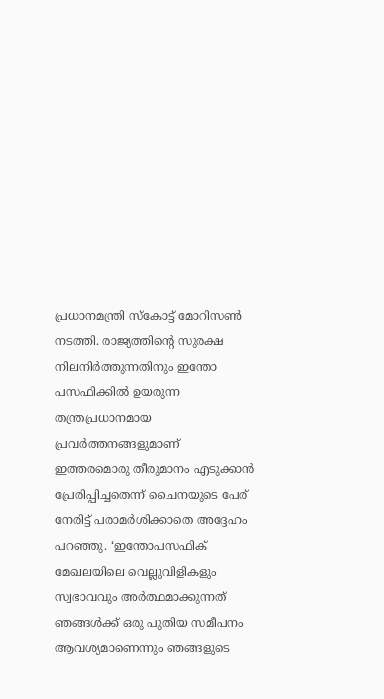പ്രധാനമന്ത്രി സ്‌കോട്ട് മോറിസണ്‍ നടത്തി. രാജ്യത്തിന്റെ സുരക്ഷ നിലനിര്‍ത്തുന്നതിനും ഇന്തോ പസഫിക്കില്‍ ഉയരുന്ന തന്ത്രപ്രധാനമായ പ്രവര്‍ത്തനങ്ങളുമാണ് ഇത്തരമൊരു തീരുമാനം എടുക്കാന്‍ പ്രേരിപ്പിച്ചതെന്ന് ചൈനയുടെ പേര് നേരിട്ട് പരാമര്‍ശിക്കാതെ അദ്ദേഹം പറഞ്ഞു. ‘ഇന്തോപസഫിക് മേഖലയിലെ വെല്ലുവിളികളും സ്വഭാവവും അര്‍ത്ഥമാക്കുന്നത് ഞങ്ങള്‍ക്ക് ഒരു പുതിയ സമീപനം ആവശ്യമാണെന്നും ഞങ്ങളുടെ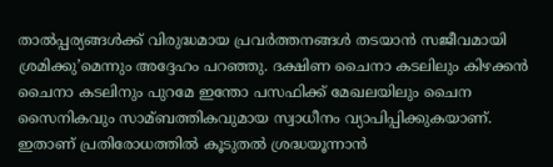താല്‍പ്പര്യങ്ങള്‍ക്ക് വിരുദ്ധമായ പ്രവര്‍ത്തനങ്ങള്‍ തടയാന്‍ സജീവമായി ശ്രമിക്കു’മെന്നും അദ്ദേഹം പറഞ്ഞു. ദക്ഷിണ ചൈനാ കടലിലും കിഴക്കന്‍ ചൈനാ കടലിനും പുറമേ ഇന്തോ പസഫിക്ക് മേഖലയിലും ചൈന സൈനികവും സാമ്ബത്തികവുമായ സ്വാധീനം വ്യാപിപ്പിക്കുകയാണ്. ഇതാണ് പ്രതിരോധത്തില്‍ കൂടുതല്‍ ശ്രദ്ധയൂന്നാന്‍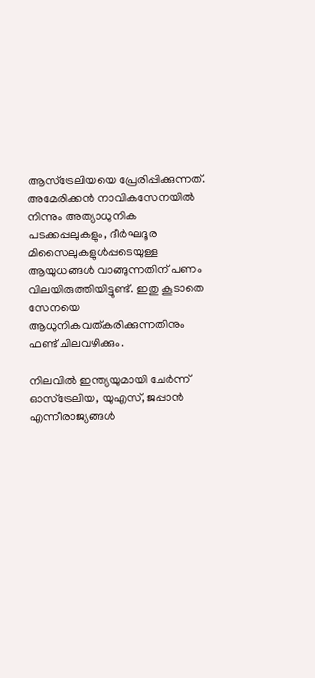ആസ്‌ട്രേലിയയെ പ്രേരിപ്പിക്കുന്നത്. അമേരിക്കന്‍ നാവികസേനയില്‍ നിന്നും അത്യാധുനിക പടക്കപ്പലുകളും, ദീര്‍ഘദൂര മിസൈലുകളുള്‍പ്പടെയുള്ള ആയുധങ്ങള്‍ വാങ്ങുന്നതിന് പണം വിലയിരുത്തിയിട്ടുണ്ട്. ഇതു കൂടാതെ സേനയെ ആധുനികവത്കരിക്കുന്നതിനും ഫണ്ട് ചിലവഴിക്കും.

നിലവില്‍ ഇന്ത്യയുമായി ചേര്‍ന്ന് ഓസ്‌ട്രേലിയ, യുഎസ്, ജപ്പാന്‍ എന്നീരാജ്യങ്ങള്‍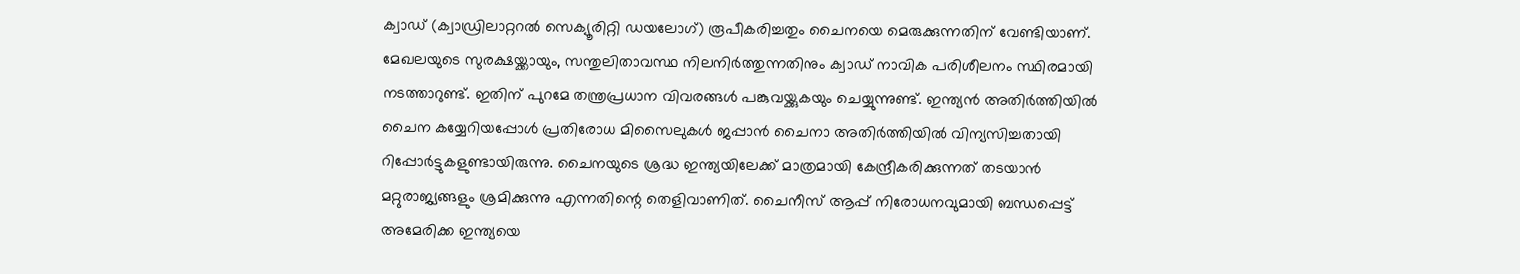ക്വാഡ് (ക്വാഡ്രിലാറ്ററല്‍ സെക്യൂരിറ്റി ഡയലോഗ്) രൂപീകരിച്ചതും ചൈനയെ മെരുക്കുന്നതിന് വേണ്ടിയാണ്. മേഖലയുടെ സുരക്ഷയ്ക്കായും, സന്തുലിതാവസ്ഥ നിലനിര്‍ത്തുന്നതിനും ക്വാഡ് നാവിക പരിശീലനം സ്ഥിരമായി നടത്താറുണ്ട്. ഇതിന് പുറമേ തന്ത്രപ്രധാന വിവരങ്ങള്‍ പങ്കുവയ്ക്കുകയും ചെയ്യുന്നുണ്ട്. ഇന്ത്യന്‍ അതിര്‍ത്തിയില്‍ ചൈന കയ്യേറിയപ്പോള്‍ പ്രതിരോധ മിസൈലുകള്‍ ജപ്പാന്‍ ചൈനാ അതിര്‍ത്തിയില്‍ വിന്യസിച്ചതായി റിപ്പോര്‍ട്ടുകളുണ്ടായിരുന്നു. ചൈനയുടെ ശ്രദ്ധ ഇന്ത്യയിലേക്ക് മാത്രമായി കേന്ദ്രീകരിക്കുന്നത് തടയാന്‍ മറ്റുരാജ്യങ്ങളും ശ്രമിക്കുന്നു എന്നതിന്റെ തെളിവാണിത്. ചൈനീസ് ആപ്പ് നിരോധനവുമായി ബന്ധപ്പെട്ട് അമേരിക്ക ഇന്ത്യയെ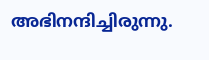അഭിനന്ദിച്ചിരുന്നു.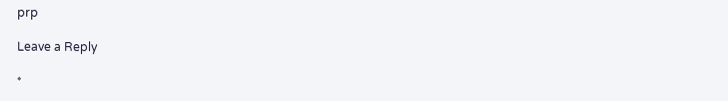prp

Leave a Reply

*